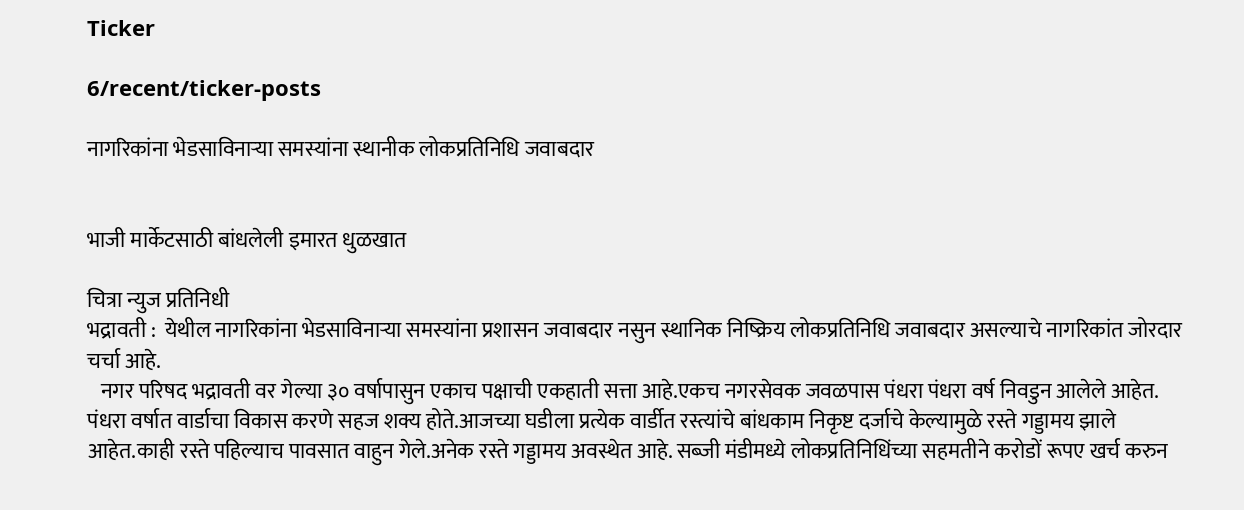Ticker

6/recent/ticker-posts

नागरिकांना भेडसाविनाऱ्या समस्यांना स्थानीक लोकप्रतिनिधि जवाबदार


भाजी मार्केटसाठी बांधलेली इमारत धुळखात

चित्रा न्युज प्रतिनिधी
भद्रावती :  येथील नागरिकांना भेडसाविनाऱ्या समस्यांना प्रशासन जवाबदार नसुन स्थानिक निष्क्रिय लोकप्रतिनिधि जवाबदार असल्याचे नागरिकांत जोरदार चर्चा आहे.
   नगर परिषद भद्रावती वर गेल्या ३० वर्षापासुन एकाच पक्षाची एकहाती सत्ता आहे.एकच नगरसेवक जवळपास पंधरा पंधरा वर्ष निवडुन आलेले आहेत. पंधरा वर्षात वार्डाचा विकास करणे सहज शक्य होते.आजच्या घडीला प्रत्येक वार्डीत रस्त्यांचे बांधकाम निकृष्ट दर्जाचे केल्यामुळे रस्ते गड्डामय झाले आहेत.काही रस्ते पहिल्याच पावसात वाहुन गेले.अनेक रस्ते गड्डामय अवस्थेत आहे. सब्जी मंडीमध्ये लोकप्रतिनिधिंच्या सहमतीने करोडों रूपए खर्च करुन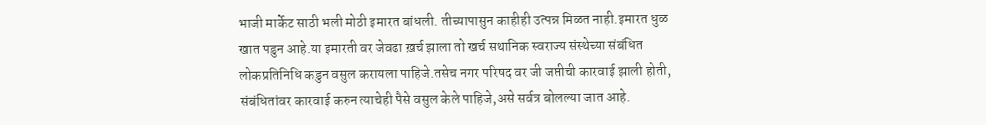भाजी मार्केट साठी भली मोठी इमारत बांधली. तीच्यापासुन काहीही उत्पन्न मिळत नाही.इमारत धुळ खात पडुन आहे.या इमारती वर जेवढा ख़र्च झाला तो खर्च सथानिक स्वराज्य संस्थेच्या संबंधित लोकप्रतिनिधि कडुन वसुल करायला पाहिजे.तसेच नगर परिषद वर जी जप्तीची कारवाई झाली होती, संबंधितांवर कारवाई करुन त्याचेही पैसे वसुल केले पाहिजे,असे सर्वत्र बोलल्या जात आहे.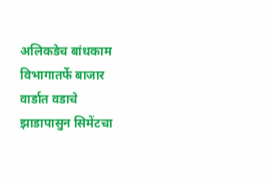अलिकडेच बांधकाम विभागातर्फे बाजार वार्डात वडाचे झाडापासुन सिमेंटचा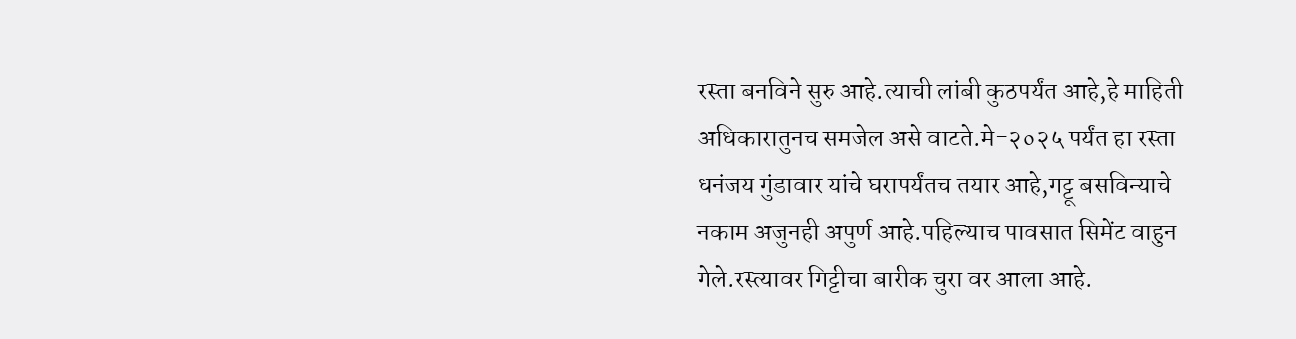रस्ता बनविने सुरु आहे.त्याची लांबी कुठपर्यंत आहे,हे माहिती अधिकारातुनच समजेल असे वाटते.मे-२०२५ पर्यंत हा रस्ता धनंजय गुंडावार यांचे घरापर्यंतच तयार आहे,गट्टू बसविन्याचे नकाम अजुनही अपुर्ण आहे.पहिल्याच पावसात सिमेंट वाहुन गेले.रस्त्यावर गिट्टीचा बारीक चुरा वर आला आहे.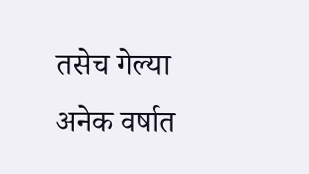तसेच गेल्या अनेक वर्षात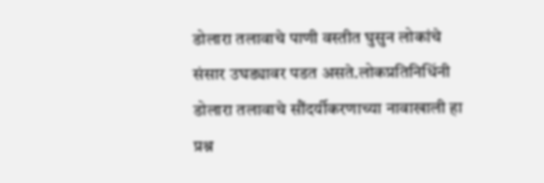डोलारा तलावाचे पाणी वस्तीत घुसुन लोकांचे संसार उघड्यावर पडत असते.लोकप्रतिनिधिंनी डोलारा तलावाचे सौंदर्यीकरणाच्या नावाखाली हा प्रश्न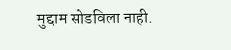मुद्दाम सोडविला नाही.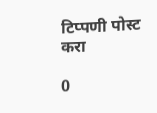टिप्पणी पोस्ट करा

0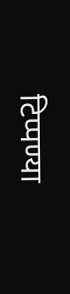टिप्पण्या